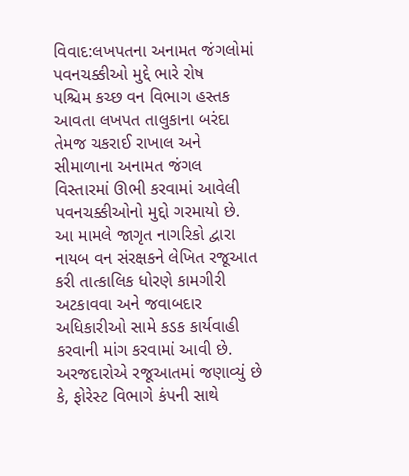વિવાદ:લખપતના અનામત જંગલોમાં પવનચક્કીઓ મુદ્દે ભારે રોષ
પશ્ચિમ કચ્છ વન વિભાગ હસ્તક આવતા લખપત તાલુકાના બરંદા તેમજ ચકરાઈ રાખાલ અને સીમાળાના અનામત જંગલ વિસ્તારમાં ઊભી કરવામાં આવેલી પવનચક્કીઓનો મુદ્દો ગરમાયો છે. આ મામલે જાગૃત નાગરિકો દ્વારા નાયબ વન સંરક્ષકને લેખિત રજૂઆત કરી તાત્કાલિક ધોરણે કામગીરી અટકાવવા અને જવાબદાર અધિકારીઓ સામે કડક કાર્યવાહી કરવાની માંગ કરવામાં આવી છે. અરજદારોએ રજૂઆતમાં જણાવ્યું છે કે, ફોરેસ્ટ વિભાગે કંપની સાથે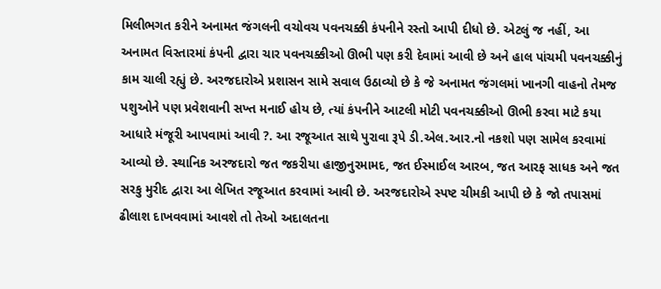મિલીભગત કરીને અનામત જંગલની વચોવચ પવનચક્કી કંપનીને રસ્તો આપી દીધો છે. એટલું જ નહીં, આ અનામત વિસ્તારમાં કંપની દ્વારા ચાર પવનચક્કીઓ ઊભી પણ કરી દેવામાં આવી છે અને હાલ પાંચમી પવનચક્કીનું કામ ચાલી રહ્યું છે. અરજદારોએ પ્રશાસન સામે સવાલ ઉઠાવ્યો છે કે જે અનામત જંગલમાં ખાનગી વાહનો તેમજ પશુઓને પણ પ્રવેશવાની સખ્ત મનાઈ હોય છે, ત્યાં કંપનીને આટલી મોટી પવનચક્કીઓ ઊભી કરવા માટે કયા આધારે મંજૂરી આપવામાં આવી ?. આ રજૂઆત સાથે પુરાવા રૂપે ડી.એલ.આર.નો નકશો પણ સામેલ કરવામાં આવ્યો છે. સ્થાનિક અરજદારો જત જકરીયા હાજીનુરમામદ, જત ઈસ્માઈલ આરબ, જત આરફ સાધક અને જત સરકુ મુરીદ દ્વારા આ લેખિત રજૂઆત કરવામાં આવી છે. અરજદારોએ સ્પષ્ટ ચીમકી આપી છે કે જો તપાસમાં ઢીલાશ દાખવવામાં આવશે તો તેઓ અદાલતના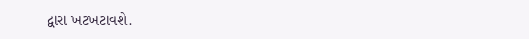દ્વારા ખટખટાવશે.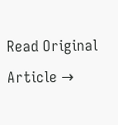Read Original Article →